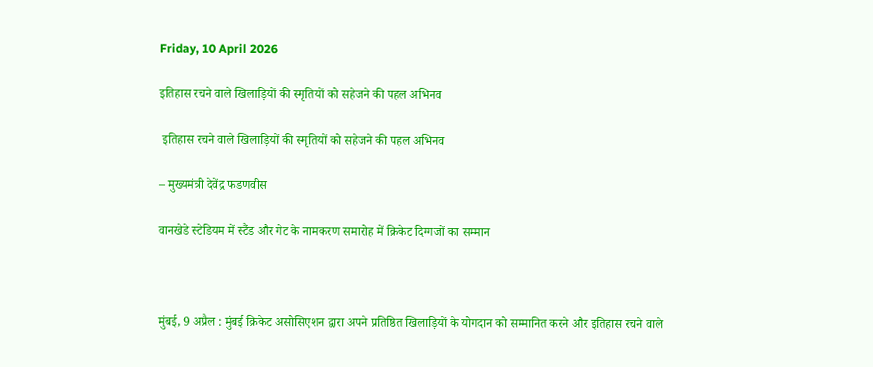Friday, 10 April 2026

इतिहास रचने वाले खिलाड़ियों की स्मृतियों को सहेजने की पहल अभिनव

 इतिहास रचने वाले खिलाड़ियों की स्मृतियों को सहेजने की पहल अभिनव

– मुख्यमंत्री देवेंद्र फडणवीस

वानखेडे स्टेडियम में स्टैंड और गेट के नामकरण समारोह में क्रिकेट दिग्गजों का सम्मान



मुंबई, 9 अप्रैल : मुंबई क्रिकेट असोसिएशन द्वारा अपने प्रतिष्ठित खिलाड़ियों के योगदान को सम्मानित करने और इतिहास रचने वाले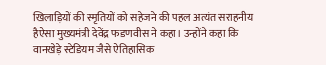खिलाड़ियों की स्मृतियों को सहेजने की पहल अत्यंत सराहनीय हैऐसा मुख्यमंत्री देवेंद्र फडणवीस ने कहा। उन्होंने कहा कि वानखेड़े स्टेडियम जैसे ऐतिहासिक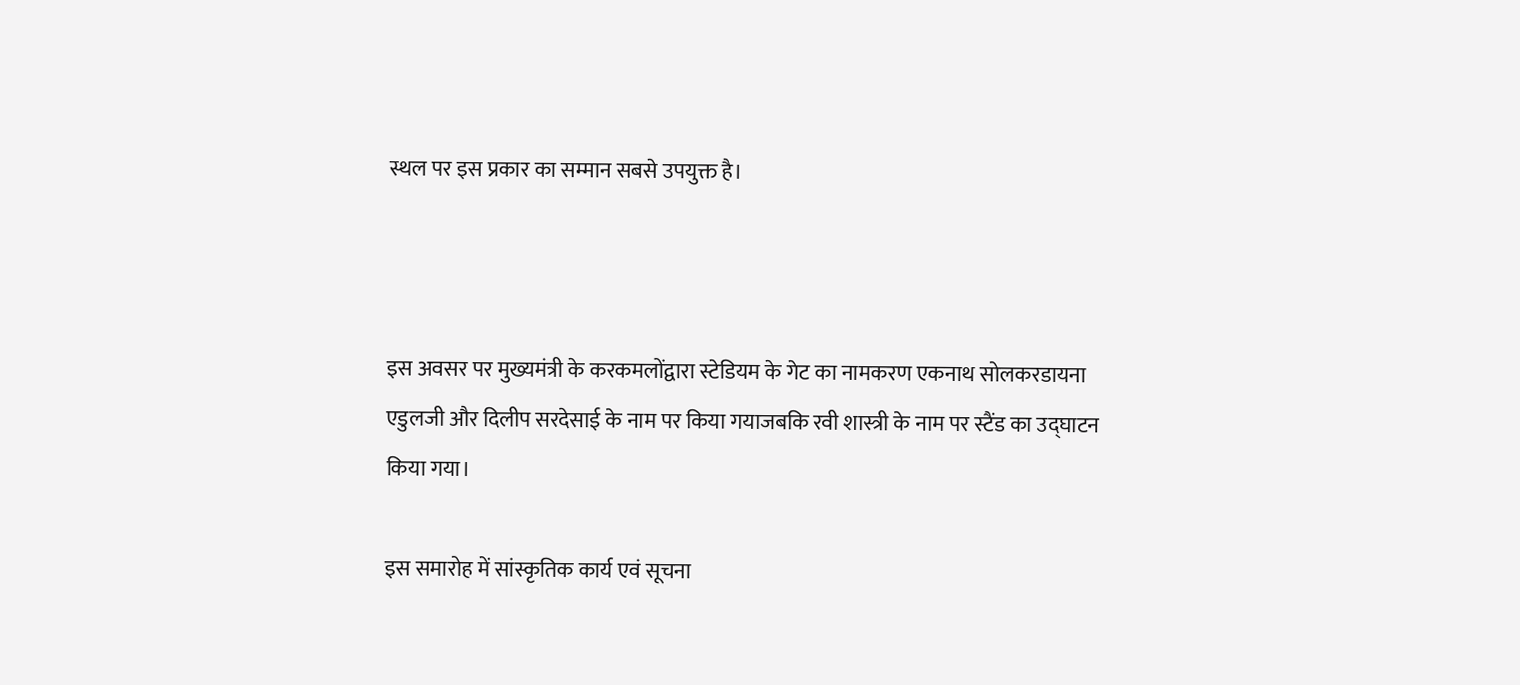स्थल पर इस प्रकार का सम्मान सबसे उपयुक्त है।



इस अवसर पर मुख्यमंत्री के करकमलोंद्वारा स्टेडियम के गेट का नामकरण एकनाथ सोलकरडायना एडुलजी और दिलीप सरदेसाई के नाम पर किया गयाजबकि रवी शास्त्री के नाम पर स्टैंड का उद्घाटन किया गया।

इस समारोह में सांस्कृतिक कार्य एवं सूचना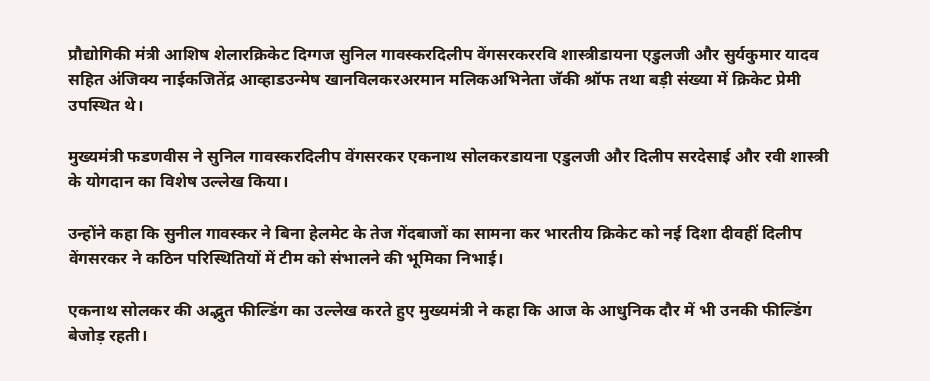प्रौद्योगिकी मंत्री आशिष शेलारक्रिकेट दिग्गज सुनिल गावस्करदिलीप वेंगसरकररवि शास्त्रीडायना एडुलजी और सुर्यकुमार यादव सहित अंजिक्य नाईकजितेंद्र आव्हाडउन्मेष खानविलकरअरमान मलिकअभिनेता जॅकी श्रॉफ तथा बड़ी संख्या में क्रिकेट प्रेमी उपस्थित थे।

मुख्यमंत्री फडणवीस ने सुनिल गावस्करदिलीप वेंगसरकर एकनाथ सोलकरडायना एडुलजी और दिलीप सरदेसाई और रवी शास्त्री के योगदान का विशेष उल्लेख किया।

उन्होंने कहा कि सुनील गावस्कर ने बिना हेलमेट के तेज गेंदबाजों का सामना कर भारतीय क्रिकेट को नई दिशा दीवहीं दिलीप वेंगसरकर ने कठिन परिस्थितियों में टीम को संभालने की भूमिका निभाई।

एकनाथ सोलकर की अद्भुत फील्डिंग का उल्लेख करते हुए मुख्यमंत्री ने कहा कि आज के आधुनिक दौर में भी उनकी फील्डिंग बेजोड़ रहती।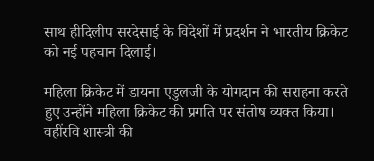साथ हीदिलीप सरदेसाई के विदेशों में प्रदर्शन ने भारतीय क्रिकेट को नई पहचान दिलाई।

महिला क्रिकेट में डायना एडुलजी के योगदान की सराहना करते हुए उन्होंने महिला क्रिकेट की प्रगति पर संतोष व्यक्त किया। वहींरवि शास्त्री की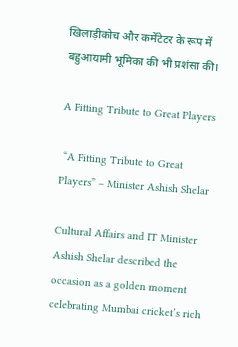खिलाड़ीकोच और कमेंटेटर के रूप में बहुआयामी भूमिका की भी प्रशंसा की।

A Fitting Tribute to Great Players

 “A Fitting Tribute to Great Players” – Minister Ashish Shelar

Cultural Affairs and IT Minister Ashish Shelar described the occasion as a golden moment celebrating Mumbai cricket’s rich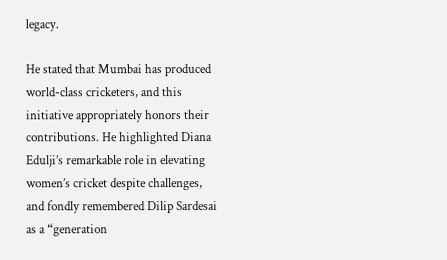legacy.

He stated that Mumbai has produced world-class cricketers, and this initiative appropriately honors their contributions. He highlighted Diana Edulji’s remarkable role in elevating women’s cricket despite challenges, and fondly remembered Dilip Sardesai as a “generation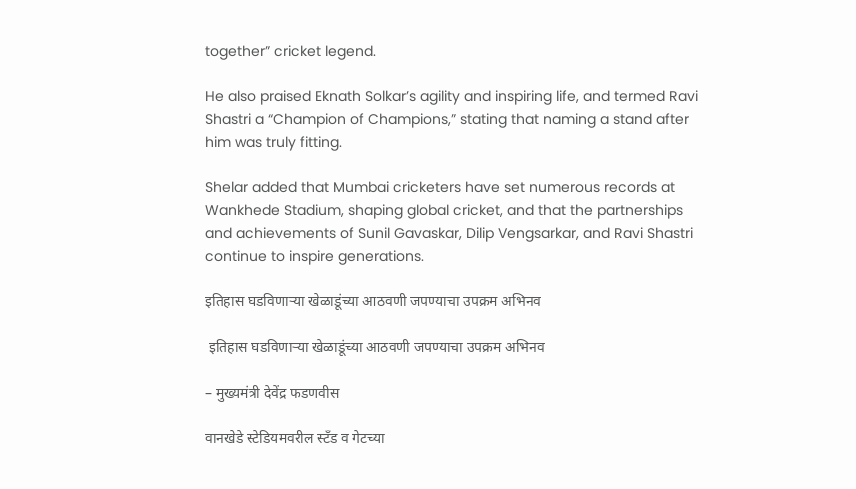together” cricket legend.

He also praised Eknath Solkar’s agility and inspiring life, and termed Ravi Shastri a “Champion of Champions,” stating that naming a stand after him was truly fitting.

Shelar added that Mumbai cricketers have set numerous records at Wankhede Stadium, shaping global cricket, and that the partnerships and achievements of Sunil Gavaskar, Dilip Vengsarkar, and Ravi Shastri continue to inspire generations.

इतिहास घडविणाऱ्या खेळाडूंच्या आठवणी जपण्याचा उपक्रम अभिनव

 इतिहास घडविणाऱ्या खेळाडूंच्या आठवणी जपण्याचा उपक्रम अभिनव

– मुख्यमंत्री देवेंद्र फडणवीस

वानखेडे स्टेडियमवरील स्टँड व गेटच्या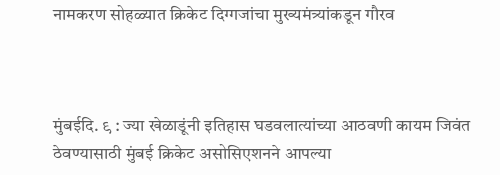नामकरण सोहळ्यात क्रिकेट दिग्गजांचा मुख्यमंत्र्यांकडून गौरव



मुंबईदि. ९ : ज्या खेळाडूंनी इतिहास घडवलात्यांच्या आठवणी कायम जिवंत ठेवण्यासाठी मुंबई क्रिकेट असोसिएशनने आपल्या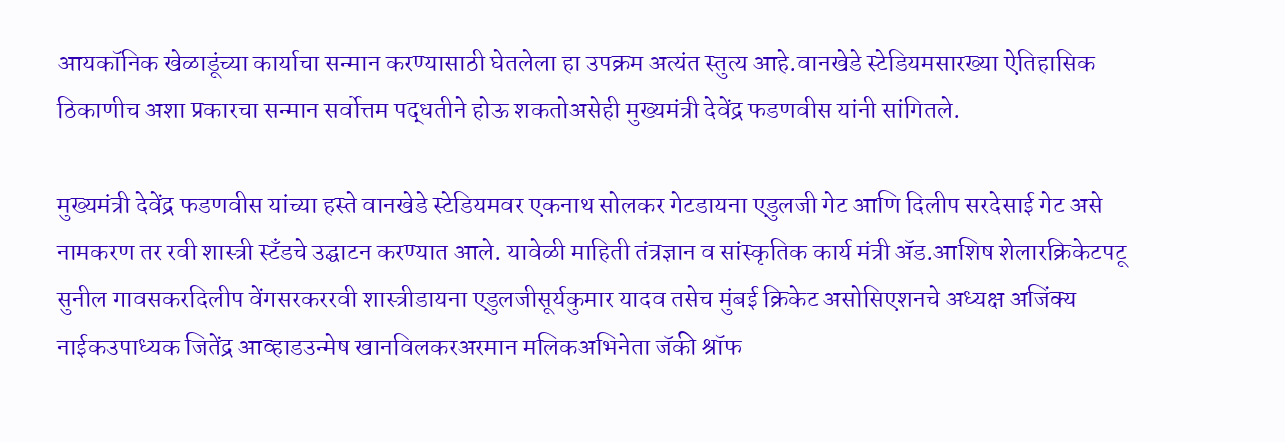आयकॉनिक खेळाडूंच्या कार्याचा सन्मान करण्यासाठी घेतलेला हा उपक्रम अत्यंत स्तुत्य आहे.वानखेडे स्टेडियमसारख्या ऐतिहासिक ठिकाणीच अशा प्रकारचा सन्मान सर्वोत्तम पद्धतीने होऊ शकतोअसेही मुख्यमंत्री देवेंद्र फडणवीस यांनी सांगितले.

मुख्यमंत्री देवेंद्र फडणवीस यांच्या हस्ते वानखेडे स्टेडियमवर एकनाथ सोलकर गेटडायना एडुलजी गेट आणि दिलीप सरदेसाई गेट असे नामकरण तर रवी शास्त्री स्टँडचे उद्घाटन करण्यात आले. यावेळी माहिती तंत्रज्ञान व सांस्कृतिक कार्य मंत्री ॲड.आशिष शेलारक्रिकेटपटू सुनील गावसकरदिलीप वेंगसरकररवी शास्त्रीडायना एडुलजीसूर्यकुमार यादव तसेच मुंबई क्रिकेट असोसिएशनचे अध्यक्ष अजिंक्य नाईकउपाध्यक जितेंद्र आव्हाडउन्मेष खानविलकरअरमान मलिकअभिनेता जॅकी श्रॉफ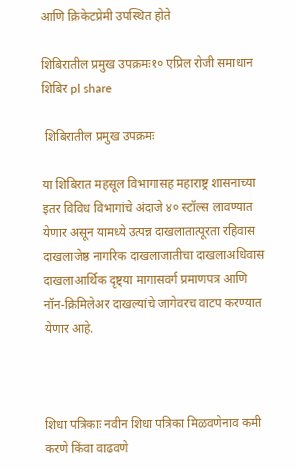आणि क्रिकेटप्रेमी उपस्थित होते

शिबिरातील प्रमुख उपक्रमः१० एप्रिल रोजी समाधान शिबिर pl share

 शिबिरातील प्रमुख उपक्रमः

या शिबिरात महसूल विभागासह महाराष्ट्र शासनाच्या इतर विविध विभागांचे अंदाजे ४० स्टॉल्स लावण्यात येणार असून यामध्ये उत्पन्न दाखलातात्पूरता रहिवास दाखलाजेष्ठ नागरिक दाखलाजातीचा दाखलाअधिवास दाखलाआर्थिक दृष्ट्या मागासवर्ग प्रमाणपत्र आणि नॉन-क्रिमिलेअर दाखल्यांचे जागेवरच वाटप करण्यात येणार आहे.



शिधा पत्रिकाः नवीन शिधा पत्रिका मिळवणेनाव कमी करणे किंवा वाढवणे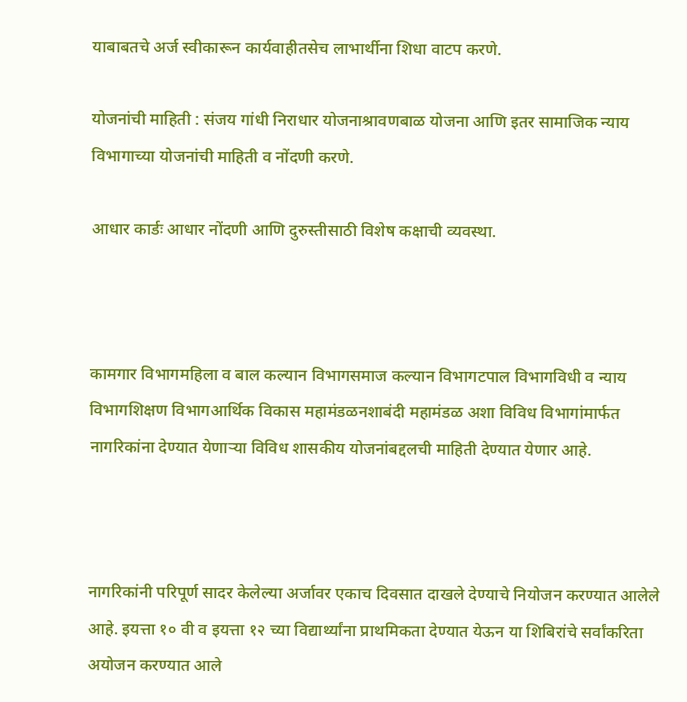याबाबतचे अर्ज स्वीकारून कार्यवाहीतसेच लाभार्थीना शिधा वाटप करणे.

योजनांची माहिती : संजय गांधी निराधार योजनाश्रावणबाळ योजना आणि इतर सामाजिक न्याय विभागाच्या योजनांची माहिती व नोंदणी करणे.

आधार कार्डः आधार नोंदणी आणि दुरुस्तीसाठी विशेष कक्षाची व्यवस्था.



कामगार विभागमहिला व बाल कल्यान विभागसमाज कल्यान विभागटपाल विभागविधी व न्याय विभागशिक्षण विभागआर्थिक विकास महामंडळनशाबंदी महामंडळ अशा विविध विभागांमार्फत नागरिकांना देण्यात येणाऱ्या विविध शासकीय योजनांबद्दलची माहिती देण्यात येणार आहे.



नागरिकांनी परिपूर्ण सादर केलेल्या अर्जावर एकाच दिवसात दाखले देण्याचे नियोजन करण्यात आलेले आहे. इयत्ता १० वी व इयत्ता १२ च्या विद्यार्थ्यांना प्राथमिकता देण्यात येऊन या शिबिरांचे सर्वांकरिता अयोजन करण्यात आले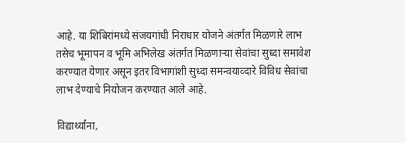आहे. या शिबिरांमध्ये संजयगांधी निराधार योजने अंतर्गत मिळणारे लाभ तसेच भूमापन व भूमि अभिलेख अंतर्गत मिळणाऱ्या सेवांचा सुध्दा समावेश करण्यात येणार असून इतर विभागांशी सुध्दा समन्वयाव्दारे विविध सेवांचा लाभ देण्याचे नियोजन करण्यात आले आहे.

विद्यार्थ्यांना,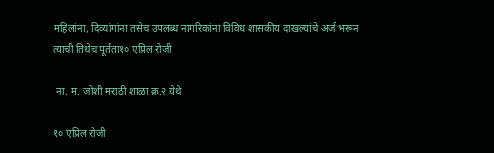महिलांना, दिव्यांगांना तसेच उपलब्ध नागरिकांना विविध शासकीय दाखल्यांचे अर्ज भरून त्याची तिथेच पूर्तता१० एप्रिल रोजी

 ना. म. जोशी मराठी शाळा क्र.२ येथे

१० एप्रिल रोजी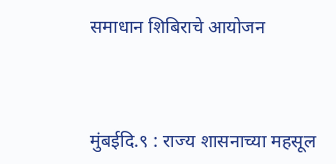समाधान शिबिराचे आयोजन



मुंबईदि.९ : राज्य शासनाच्या महसूल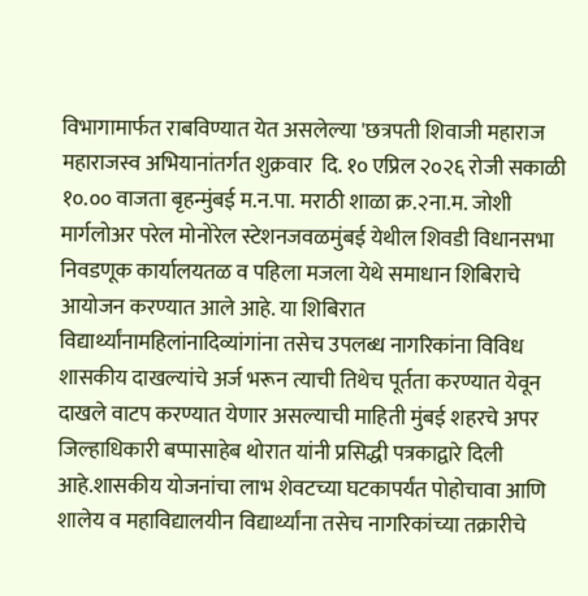विभागामार्फत राबविण्यात येत असलेल्या 'छत्रपती शिवाजी महाराज महाराजस्व अभियानांतर्गत शुक्रवार  दि. १० एप्रिल २०२६ रोजी सकाळी १०.०० वाजता बृहन्मुंबई म.न.पा. मराठी शाळा क्र.२ना.म. जोशी मार्गलोअर परेल मोनोरेल स्टेशनजवळमुंबई येथील शिवडी विधानसभा निवडणूक कार्यालयतळ व पहिला मजला येथे समाधान शिबिराचे आयोजन करण्यात आले आहे. या शिबिरात विद्यार्थ्यांनामहिलांनादिव्यांगांना तसेच उपलब्ध नागरिकांना विविध शासकीय दाखल्यांचे अर्ज भरून त्याची तिथेच पूर्तता करण्यात येवून दाखले वाटप करण्यात येणार असल्याची माहिती मुंबई शहरचे अपर जिल्हाधिकारी बप्पासाहेब थोरात यांनी प्रसिद्धी पत्रकाद्वारे दिली आहे.शासकीय योजनांचा लाभ शेवटच्या घटकापर्यंत पोहोचावा आणि शालेय व महाविद्यालयीन विद्यार्थ्यांना तसेच नागरिकांच्या तक्रारीचे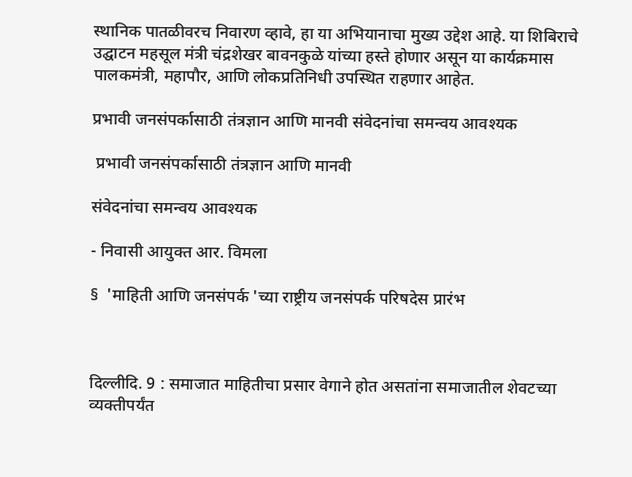स्थानिक पातळीवरच निवारण व्हावे, हा या अभियानाचा मुख्य उद्देश आहे. या शिबिराचे उद्घाटन महसूल मंत्री चंद्रशेखर बावनकुळे यांच्या हस्ते होणार असून या कार्यक्रमास पालकमंत्री, महापौर, आणि लोकप्रतिनिधी उपस्थित राहणार आहेत.

प्रभावी जनसंपर्कासाठी तंत्रज्ञान आणि मानवी संवेदनांचा समन्वय आवश्यक

 प्रभावी जनसंपर्कासाठी तंत्रज्ञान आणि मानवी

संवेदनांचा समन्वय आवश्यक

- निवासी आयुक्त आर. विमला

§  'माहिती आणि जनसंपर्क 'च्या राष्ट्रीय जनसंपर्क परिषदेस प्रारंभ



दिल्लीदि. 9 : समाजात माहितीचा प्रसार वेगाने होत असतांना समाजातील शेवटच्या व्यक्तीपर्यंत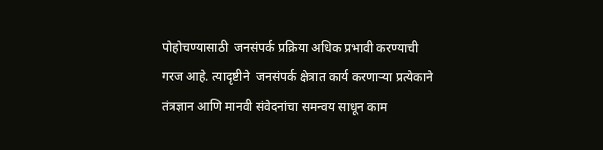पोहोचण्यासाठी  जनसंपर्क प्रक्रिया अधिक प्रभावी करण्याची गरज आहे. त्यादृष्टीने  जनसंपर्क क्षेत्रात कार्य करणाऱ्या प्रत्येकाने तंत्रज्ञान आणि मानवी संवेदनांचा समन्वय साधून काम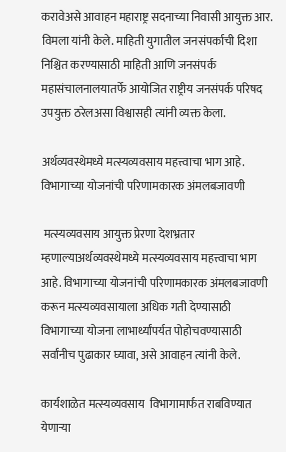करावेअसे आवाहन महाराष्ट्र सदनाच्या निवासी आयुक्त आर. विमला यांनी केले. माहिती युगातील जनसंपर्काची दिशा निश्चित करण्यासाठी माहिती आणि जनसंपर्क महासंचालनालयातर्फे आयोजित राष्ट्रीय जनसंपर्क परिषद उपयुक्त ठरेलअसा विश्वासही त्यांनी व्यक्त केला.

अर्थव्यवस्थेमध्ये मत्स्यव्यवसाय महत्त्वाचा भाग आहे. विभागाच्या योजनांची परिणामकारक अंमलबजावणी

 मत्स्यव्यवसाय आयुक्त प्रेरणा देशभ्रतार म्हणाल्याअर्थव्यवस्थेमध्ये मत्स्यव्यवसाय महत्त्वाचा भाग आहे. विभागाच्या योजनांची परिणामकारक अंमलबजावणी करून मत्स्यव्यवसायाला अधिक गती देण्यासाठी विभागाच्या योजना लाभार्थ्यांपर्यत पोहोचवण्यासाठी सर्वांनीच पुढाकार घ्यावा, असे आवाहन त्यांनी केले.

कार्यशाळेत मत्स्यव्यवसाय  विभागामार्फत राबविण्यात येणाऱ्या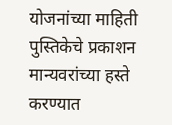योजनांच्या माहिती पुस्तिकेचे प्रकाशन मान्यवरांच्या हस्ते करण्यात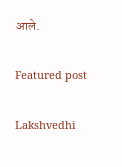आले.

Featured post

Lakshvedhi